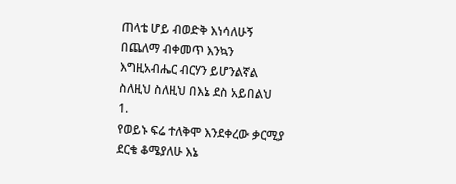ጠላቴ ሆይ ብወድቅ እነሳለሁኝ
በጨለማ ብቀመጥ እንኳን
እግዚአብሔር ብርሃን ይሆንልኛል
ስለዚህ ስለዚህ በእኔ ደስ አይበልህ
1.
የወይኑ ፍሬ ተለቅሞ እንደቀረው ቃርሚያ
ደርቄ ቆሜያለሁ እኔ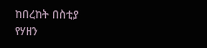ከበረከት በስቲያ
የሃዘን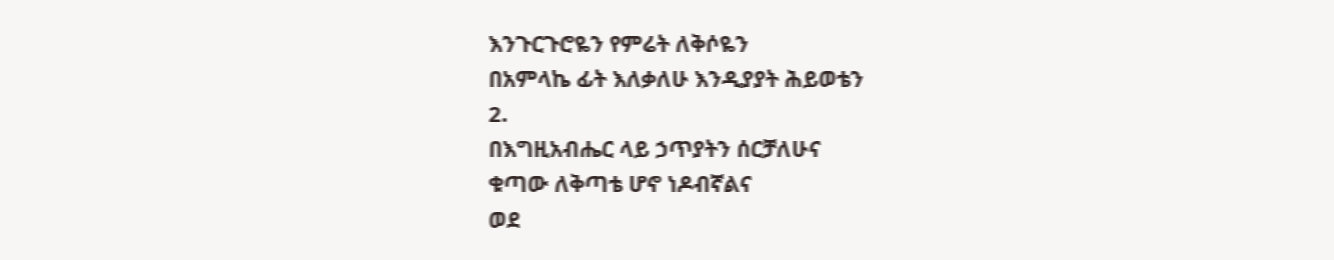እንጉርጉሮዬን የምሬት ለቅሶዬን
በአምላኬ ፊት እለቃለሁ እንዲያያት ሕይወቴን
2.
በእግዚአብሔር ላይ ኃጥያትን ሰርቻለሁና
ቁጣው ለቅጣቴ ሆኖ ነዶብኛልና
ወደ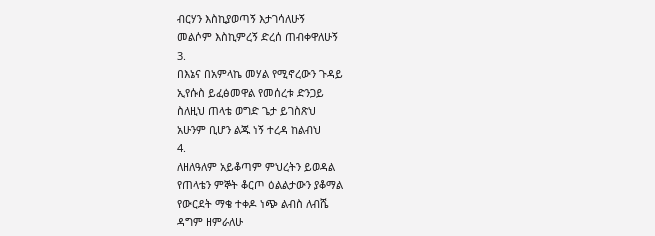ብርሃን እስኪያወጣኝ እታገሳለሁኝ
መልሶም እስኪምረኝ ድረሰ ጠብቀዋለሁኝ
3.
በእኔና በአምላኬ መሃል የሚኖረውን ጉዳይ
ኢየሱስ ይፈፅመዋል የመሰረቱ ድንጋይ
ስለዚህ ጠላቴ ወግድ ጌታ ይገስጽህ
አሁንም ቢሆን ልጁ ነኝ ተረዳ ከልብህ
4.
ለዘለዓለም አይቆጣም ምህረትን ይወዳል
የጠላቴን ምኞት ቆርጦ ዕልልታውን ያቆማል
የውርደት ማቄ ተቀዶ ነጭ ልብስ ለብሼ
ዳግም ዘምራለሁ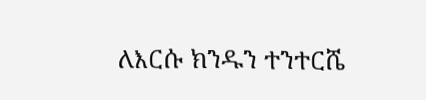ለእርሱ ክንዱን ተንተርሼ